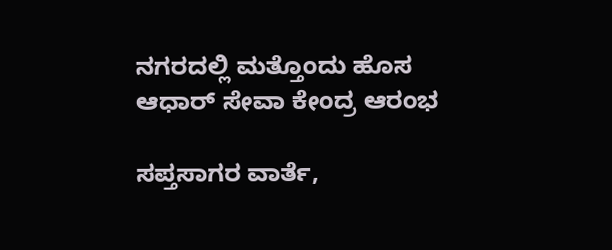ನಗರದಲ್ಲಿ ಮತ್ತೊಂದು ಹೊಸ ಆಧಾರ್‌ ಸೇವಾ ಕೇಂದ್ರ ಆರಂಭ

ಸಪ್ತಸಾಗರ ವಾರ್ತೆ,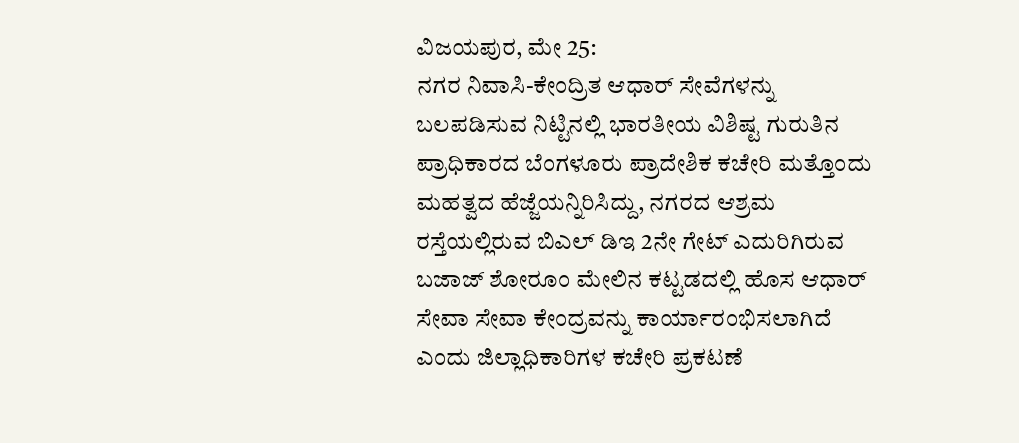ವಿಜಯಪುರ, ಮೇ 25:
ನಗರ ನಿವಾಸಿ-ಕೇಂದ್ರಿತ ಆಧಾರ್ ಸೇವೆಗಳನ್ನು ಬಲಪಡಿಸುವ ನಿಟ್ಟಿನಲ್ಲಿ ಭಾರತೀಯ ವಿಶಿಷ್ಟ ಗುರುತಿನ ಪ್ರಾಧಿಕಾರದ ಬೆಂಗಳೂರು ಪ್ರಾದೇಶಿಕ ಕಚೇರಿ ಮತ್ತೊಂದು ಮಹತ್ವದ ಹೆಜ್ಜೆಯನ್ನಿರಿಸಿದ್ದು, ನಗರದ ಆಶ್ರಮ ರಸ್ತೆಯಲ್ಲಿರುವ ಬಿಎಲ್‌ ಡಿಇ 2ನೇ ಗೇಟ್‌ ಎದುರಿಗಿರುವ ಬಜಾಜ್‌ ಶೋರೂಂ ಮೇಲಿನ ಕಟ್ಟಡದಲ್ಲಿ ಹೊಸ ಆಧಾರ್‌ ಸೇವಾ ಸೇವಾ ಕೇಂದ್ರವನ್ನು ಕಾರ್ಯಾರಂಭಿಸಲಾಗಿದೆ ಎಂದು ಜಿಲ್ಲಾಧಿಕಾರಿಗಳ ಕಚೇರಿ ಪ್ರಕಟಣೆ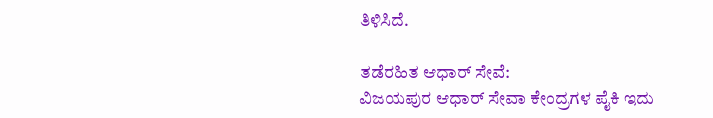ತಿಳಿಸಿದೆ.

ತಡೆರಹಿತ ಆಧಾರ್‌ ಸೇವೆ:
ವಿಜಯಪುರ ಆಧಾರ್ ಸೇವಾ ಕೇಂದ್ರಗಳ ಪೈಕಿ ಇದು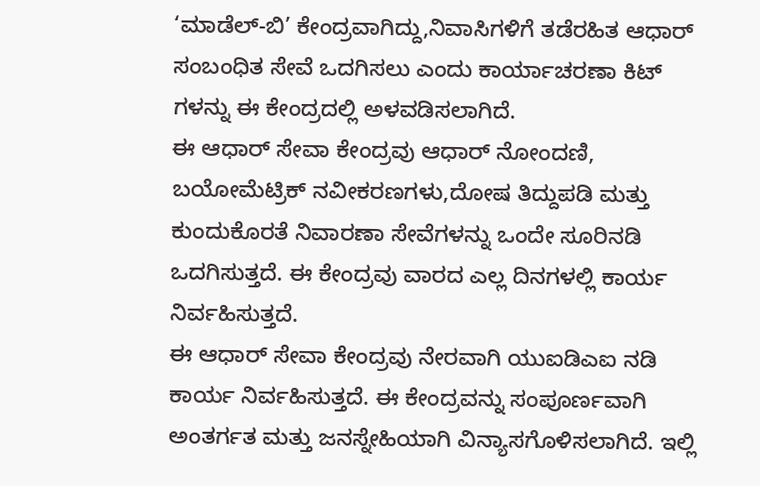‘ಮಾಡೆಲ್-ಬಿ’ ಕೇಂದ್ರವಾಗಿದ್ದು,ನಿವಾಸಿಗಳಿಗೆ ತಡೆರಹಿತ ಆಧಾರ್ ಸಂಬಂಧಿತ ಸೇವೆ ಒದಗಿಸಲು ಎಂದು ಕಾರ್ಯಾಚರಣಾ ಕಿಟ್‌ ಗಳನ್ನು ಈ ಕೇಂದ್ರದಲ್ಲಿ ಅಳವಡಿಸಲಾಗಿದೆ.
ಈ ಆಧಾರ್ ಸೇವಾ ಕೇಂದ್ರವು ಆಧಾರ್ ನೋಂದಣಿ, ಬಯೋಮೆಟ್ರಿಕ್ ನವೀಕರಣಗಳು,ದೋಷ ತಿದ್ದುಪಡಿ ಮತ್ತು ಕುಂದುಕೊರತೆ ನಿವಾರಣಾ ಸೇವೆಗಳನ್ನು ಒಂದೇ ಸೂರಿನಡಿ ಒದಗಿಸುತ್ತದೆ. ಈ ಕೇಂದ್ರವು ವಾರದ ಎಲ್ಲ ದಿನಗಳಲ್ಲಿ ಕಾರ್ಯ ನಿರ್ವಹಿಸುತ್ತದೆ.
ಈ ಆಧಾ‌ರ್ ಸೇವಾ ಕೇಂದ್ರವು ನೇರವಾಗಿ ಯುಐಡಿಎಐ ನಡಿ ಕಾರ್ಯ ನಿರ್ವಹಿಸುತ್ತದೆ. ಈ ಕೇಂದ್ರವನ್ನು ಸಂಪೂರ್ಣವಾಗಿ ಅಂತರ್ಗತ ಮತ್ತು ಜನಸ್ನೇಹಿಯಾಗಿ ವಿನ್ಯಾಸಗೊಳಿಸಲಾಗಿದೆ. ಇಲ್ಲಿ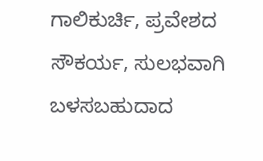ಗಾಲಿಕುರ್ಚಿ, ಪ್ರವೇಶದ ಸೌಕರ್ಯ, ಸುಲಭವಾಗಿ ಬಳಸಬಹುದಾದ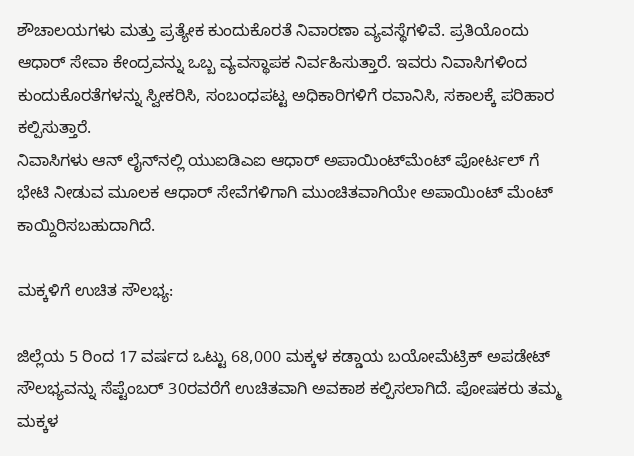ಶೌಚಾಲಯಗಳು ಮತ್ತು ಪ್ರತ್ಯೇಕ ಕುಂದುಕೊರತೆ ನಿವಾರಣಾ ವ್ಯವಸ್ಥೆಗಳಿವೆ. ಪ್ರತಿಯೊಂದು ಆಧಾರ್ ಸೇವಾ ಕೇಂದ್ರವನ್ನು ಒಬ್ಬ ವ್ಯವಸ್ಥಾಪಕ ನಿರ್ವಹಿಸುತ್ತಾರೆ. ಇವರು ನಿವಾಸಿಗಳಿಂದ ಕುಂದುಕೊರತೆಗಳನ್ನು ಸ್ವೀಕರಿಸಿ, ಸಂಬಂಧಪಟ್ಟ ಅಧಿಕಾರಿಗಳಿಗೆ ರವಾನಿಸಿ, ಸಕಾಲಕ್ಕೆ ಪರಿಹಾರ ಕಲ್ಪಿಸುತ್ತಾರೆ.
ನಿವಾಸಿಗಳು ಆನ್‌ ಲೈನ್‌ನಲ್ಲಿ ಯುಐಡಿಎಐ ಆಧಾರ್ ಅಪಾಯಿಂಟ್‌ಮೆಂಟ್ ಪೋರ್ಟಲ್‌ ಗೆ ಭೇಟಿ ನೀಡುವ ಮೂಲಕ ಆಧಾರ್ ಸೇವೆಗಳಿಗಾಗಿ ಮುಂಚಿತವಾಗಿಯೇ ಅಪಾಯಿಂಟ್ ಮೆಂಟ್ ಕಾಯ್ದಿರಿಸಬಹುದಾಗಿದೆ.

ಮಕ್ಕಳಿಗೆ ಉಚಿತ ಸೌಲಭ್ಯ:

ಜಿಲ್ಲೆಯ 5 ರಿಂದ 17 ವರ್ಷದ ಒಟ್ಟು 68,000 ಮಕ್ಕಳ ಕಡ್ಡಾಯ ಬಯೋಮೆಟ್ರಿಕ್ ಅಪಡೇಟ್ ಸೌಲಭ್ಯವನ್ನು ಸೆಪ್ಟೆಂಬರ್‌ 30ರವರೆಗೆ ಉಚಿತವಾಗಿ ಅವಕಾಶ ಕಲ್ಪಿಸಲಾಗಿದೆ. ಪೋಷಕರು ತಮ್ಮ ಮಕ್ಕಳ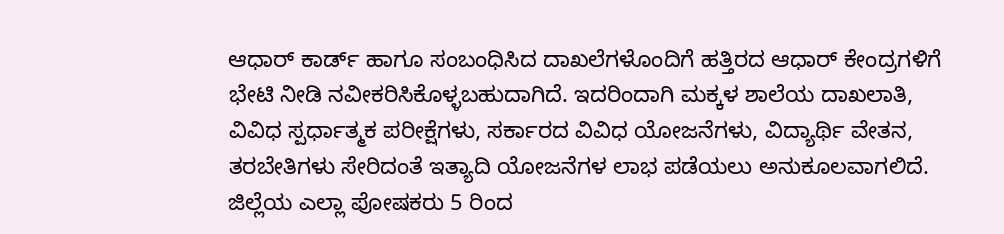ಆಧಾರ್ ಕಾರ್ಡ್‌ ಹಾಗೂ ಸಂಬಂಧಿಸಿದ ದಾಖಲೆಗಳೊಂದಿಗೆ ಹತ್ತಿರದ ಆಧಾ‌ರ್ ಕೇಂದ್ರಗಳಿಗೆ ಭೇಟಿ ನೀಡಿ ನವೀಕರಿಸಿಕೊಳ್ಳಬಹುದಾಗಿದೆ. ಇದರಿಂದಾಗಿ ಮಕ್ಕಳ ಶಾಲೆಯ ದಾಖಲಾತಿ, ವಿವಿಧ ಸ್ಪರ್ಧಾತ್ಮಕ ಪರೀಕ್ಷೆಗಳು, ಸರ್ಕಾರದ ವಿವಿಧ ಯೋಜನೆಗಳು, ವಿದ್ಯಾರ್ಥಿ ವೇತನ, ತರಬೇತಿಗಳು ಸೇರಿದಂತೆ ಇತ್ಯಾದಿ ಯೋಜನೆಗಳ ಲಾಭ ಪಡೆಯಲು ಅನುಕೂಲವಾಗಲಿದೆ.
ಜಿಲ್ಲೆಯ ಎಲ್ಲಾ ಪೋಷಕರು 5 ರಿಂದ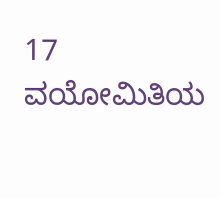17 ವಯೋಮಿತಿಯ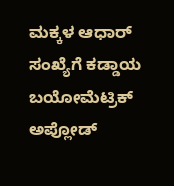ಮಕ್ಕಳ ಆಧಾರ್ ಸಂಖ್ಯೆಗೆ ಕಡ್ಡಾಯ ಬಯೋಮೆಟ್ರಿಕ್ ಅಪ್ಲೋಡ್‌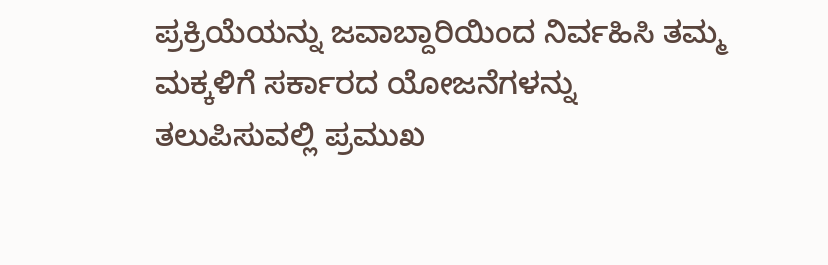ಪ್ರಕ್ರಿಯೆಯನ್ನು ಜವಾಬ್ದಾರಿಯಿಂದ ನಿರ್ವಹಿಸಿ ತಮ್ಮ ಮಕ್ಕಳಿಗೆ ಸರ್ಕಾರದ ಯೋಜನೆಗಳನ್ನು ತಲುಪಿಸುವಲ್ಲಿ ಪ್ರಮುಖ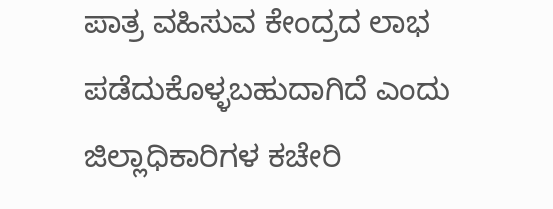ಪಾತ್ರ ವಹಿಸುವ ಕೇಂದ್ರದ ಲಾಭ ಪಡೆದುಕೊಳ್ಳಬಹುದಾಗಿದೆ ಎಂದು ಜಿಲ್ಲಾಧಿಕಾರಿಗಳ ಕಚೇರಿ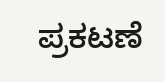ಪ್ರಕಟಣೆ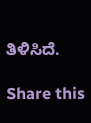ತಿಳಿಸಿದೆ.

Share this